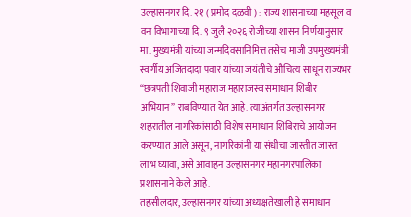उल्हासनगर दि. २१ ( प्रमोद दळवी ) : राज्य शासनाच्या महसूल व वन विभागाच्या दि. ९ जुलै २०२६ रोजीच्या शासन निर्णयानुसार मा. मुख्यमंत्री यांच्या जन्मदिवसानिमित्त तसेच माजी उपमुख्यमंत्री स्वर्गीय अजितदादा पवार यांच्या जयंतीचे औचित्य साधून राज्यभर “छत्रपती शिवाजी महाराज महाराजस्व समाधान शिबीर अभियान” राबविण्यात येत आहे. त्याअंतर्गत उल्हासनगर शहरातील नागरिकांसाठी विशेष समाधान शिबिराचे आयोजन करण्यात आले असून, नागरिकांनी या संधीचा जास्तीत जास्त लाभ घ्यावा, असे आवाहन उल्हासनगर महानगरपालिका प्रशासनाने केले आहे.
तहसीलदार, उल्हासनगर यांच्या अध्यक्षतेखाली हे समाधान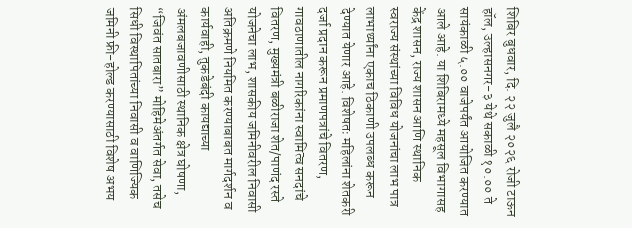शिबिर बुधवार, दि. २२ जुलै २०२६ रोजी टाऊन हॉल, उल्हासनगर-३ येथे सकाळी १०.०० ते सायंकाळी ५.०० वाजेपर्यंत आयोजित करण्यात आले आहे. या शिबिरामध्ये महसूल विभागासह केंद्र शासन, राज्य शासन आणि स्थानिक स्वराज्य संस्थांच्या विविध योजनांचा लाभ पात्र लाभार्थ्यांना एकाच ठिकाणी उपलब्ध करून देण्यात येणार आहे. विशेषतः महिलांना शेतकरी दर्जा प्रदान करून प्रमाणपत्रांचे वितरण, गावठाणातील नागरिकांना स्वामित्व सनदांचे वितरण, मुख्यमंत्री बळीराजा शेत/पाणंद रस्ते योजनेचा लाभ, शासकीय जमिनीवरील निवासी अतिक्रमणे नियमित करण्याबाबत मार्गदर्शन व कार्यवाही, तुकडेबंदी कायद्याच्या अंमलबजावणीसाठी स्थानिक क्षेत्र घोषणा, “जिवंत सातबारा” मोहिमेअंतर्गत सेवा, तसेच सिधी विस्थापितांच्या निवासी व वाणिज्यिक जमिनी फ्री-होल्ड करण्यासाठी विशेष अभय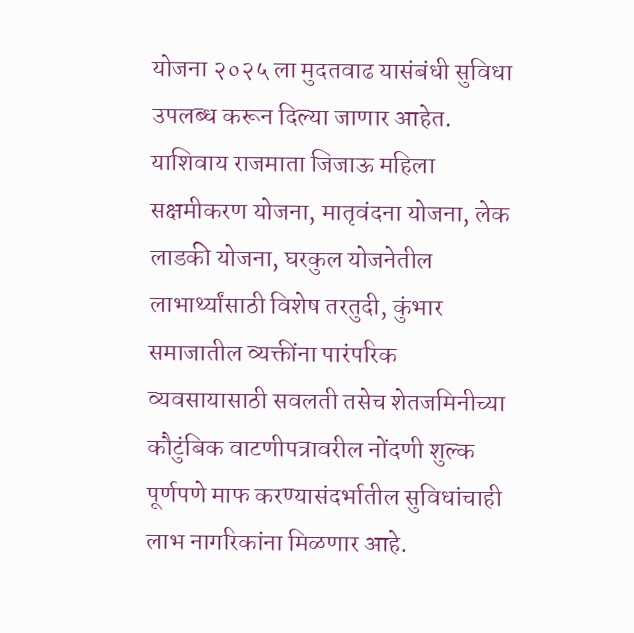योजना २०२५ ला मुदतवाढ यासंबंधी सुविधा उपलब्ध करून दिल्या जाणार आहेत.
याशिवाय राजमाता जिजाऊ महिला सक्षमीकरण योजना, मातृवंदना योजना, लेक लाडकी योजना, घरकुल योजनेतील लाभार्थ्यांसाठी विशेष तरतुदी, कुंभार समाजातील व्यक्तींना पारंपरिक व्यवसायासाठी सवलती तसेच शेतजमिनीच्या कौटुंबिक वाटणीपत्रावरील नोंदणी शुल्क पूर्णपणे माफ करण्यासंदर्भातील सुविधांचाही लाभ नागरिकांना मिळणार आहे.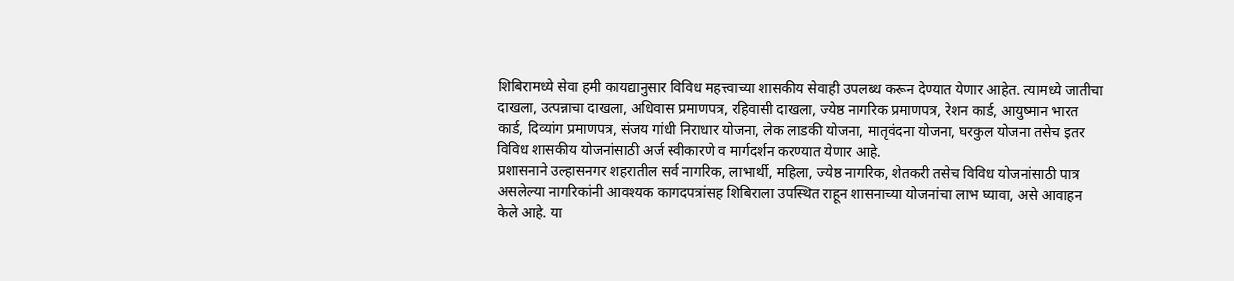शिबिरामध्ये सेवा हमी कायद्यानुसार विविध महत्त्वाच्या शासकीय सेवाही उपलब्ध करून देण्यात येणार आहेत. त्यामध्ये जातीचा दाखला, उत्पन्नाचा दाखला, अधिवास प्रमाणपत्र, रहिवासी दाखला, ज्येष्ठ नागरिक प्रमाणपत्र, रेशन कार्ड, आयुष्मान भारत कार्ड, दिव्यांग प्रमाणपत्र, संजय गांधी निराधार योजना, लेक लाडकी योजना, मातृवंदना योजना, घरकुल योजना तसेच इतर विविध शासकीय योजनांसाठी अर्ज स्वीकारणे व मार्गदर्शन करण्यात येणार आहे.
प्रशासनाने उल्हासनगर शहरातील सर्व नागरिक, लाभार्थी, महिला, ज्येष्ठ नागरिक, शेतकरी तसेच विविध योजनांसाठी पात्र असलेल्या नागरिकांनी आवश्यक कागदपत्रांसह शिबिराला उपस्थित राहून शासनाच्या योजनांचा लाभ घ्यावा, असे आवाहन केले आहे. या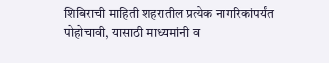शिबिराची माहिती शहरातील प्रत्येक नागरिकांपर्यंत पोहोचावी, यासाठी माध्यमांनी व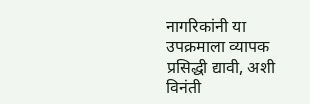नागरिकांनी या उपक्रमाला व्यापक प्रसिद्धी द्यावी, अशी विनंती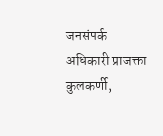जनसंपर्क अधिकारी प्राजक्ता कुलकर्णी,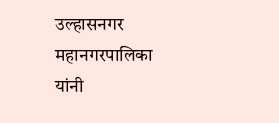उल्हासनगर महानगरपालिका यांनी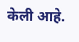केली आहे.